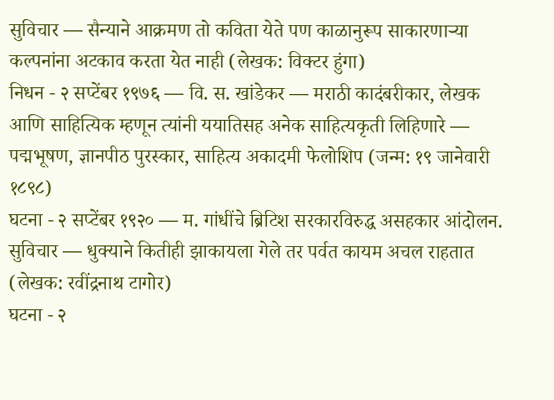सुविचार — सैन्याने आक्रमण तो कविता येते पण काळानुरूप साकारणाऱ्या कल्पनांना अटकाव करता येत नाही (लेखक: विक्टर हुंगा)
निधन - २ सप्टेंबर १९७६ — वि. स. खांडेकर — मराठी कादंबरीकार, लेखक आणि साहित्यिक म्हणून त्यांनी ययातिसह अनेक साहित्यकृती लिहिणारे — पद्मभूषण, ज्ञानपीठ पुरस्कार, साहित्य अकादमी फेलोशिप (जन्म: १९ जानेवारी १८९८)
घटना - २ सप्टेंबर १९२० — म. गांधींचे ब्रिटिश सरकारविरुद्ध असहकार आंदोलन.
सुविचार — धुक्याने कितीही झाकायला गेले तर पर्वत कायम अचल राहतात (लेखक: रवींद्रनाथ टागोर)
घटना - २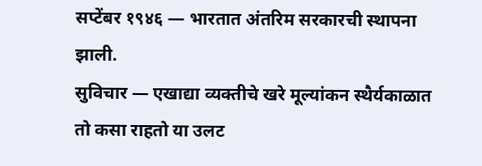सप्टेंबर १९४६ — भारतात अंतरिम सरकारची स्थापना झाली.
सुविचार — एखाद्या व्यक्तीचे खरे मूल्यांकन स्थैर्यकाळात तो कसा राहतो या उलट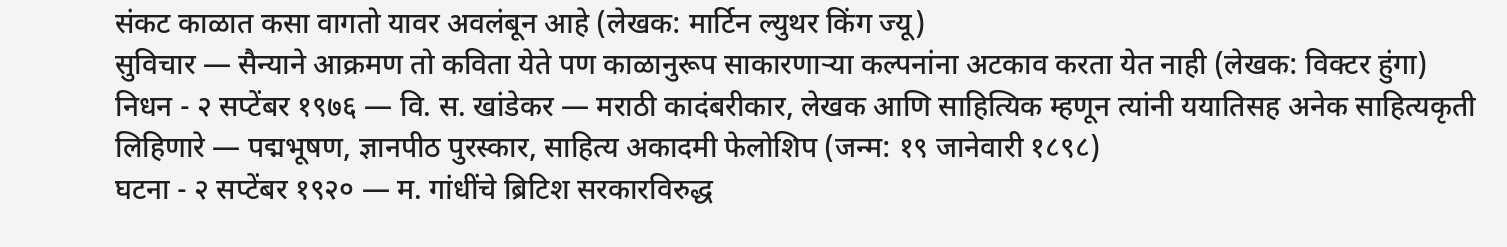संकट काळात कसा वागतो यावर अवलंबून आहे (लेखक: मार्टिन ल्युथर किंग ज्यू)
सुविचार — सैन्याने आक्रमण तो कविता येते पण काळानुरूप साकारणाऱ्या कल्पनांना अटकाव करता येत नाही (लेखक: विक्टर हुंगा)
निधन - २ सप्टेंबर १९७६ — वि. स. खांडेकर — मराठी कादंबरीकार, लेखक आणि साहित्यिक म्हणून त्यांनी ययातिसह अनेक साहित्यकृती लिहिणारे — पद्मभूषण, ज्ञानपीठ पुरस्कार, साहित्य अकादमी फेलोशिप (जन्म: १९ जानेवारी १८९८)
घटना - २ सप्टेंबर १९२० — म. गांधींचे ब्रिटिश सरकारविरुद्ध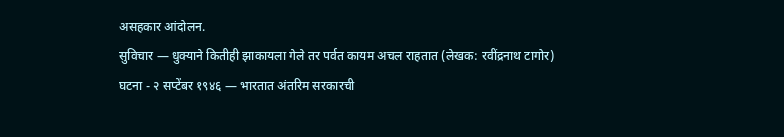असहकार आंदोलन.
सुविचार — धुक्याने कितीही झाकायला गेले तर पर्वत कायम अचल राहतात (लेखक: रवींद्रनाथ टागोर)
घटना - २ सप्टेंबर १९४६ — भारतात अंतरिम सरकारची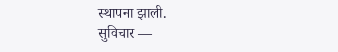स्थापना झाली.
सुविचार —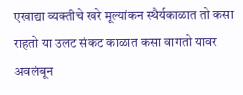एखाद्या व्यक्तीचे खरे मूल्यांकन स्थैर्यकाळात तो कसा राहतो या उलट संकट काळात कसा वागतो यावर अवलंबून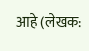आहे (लेखक: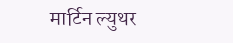मार्टिन ल्युथर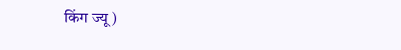किंग ज्यू)